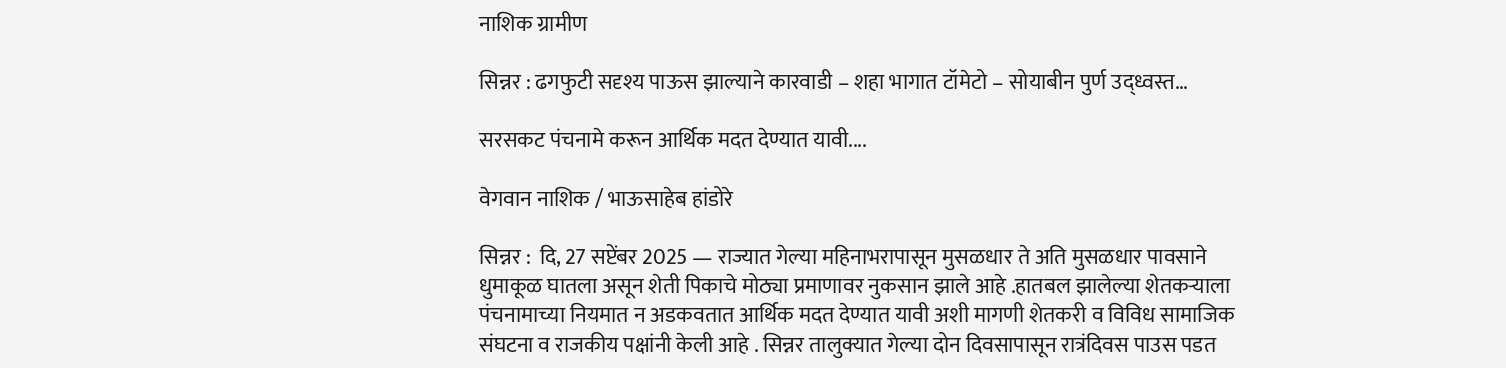नाशिक ग्रामीण

सिन्नर : ढगफुटी सदृश्य पाऊस झाल्याने कारवाडी – शहा भागात टॉमेटो – सोयाबीन पुर्ण उद्ध्वस्त…

सरसकट पंचनामे करून आर्थिक मदत देण्यात यावी....

वेगवान नाशिक / भाऊसाहेब हांडोरे

सिन्नर :  दि, 27 सप्टेंबर 2025 — राज्यात गेल्या महिनाभरापासून मुसळधार ते अति मुसळधार पावसाने धुमाकूळ घातला असून शेती पिकाचे मोठ्या प्रमाणावर नुकसान झाले आहे .हातबल झालेल्या शेतकऱ्याला पंचनामाच्या नियमात न अडकवतात आर्थिक मदत देण्यात यावी अशी मागणी शेतकरी व विविध सामाजिक संघटना व राजकीय पक्षांनी केली आहे . सिन्नर तालुक्यात गेल्या दोन दिवसापासून रात्रंदिवस पाउस पडत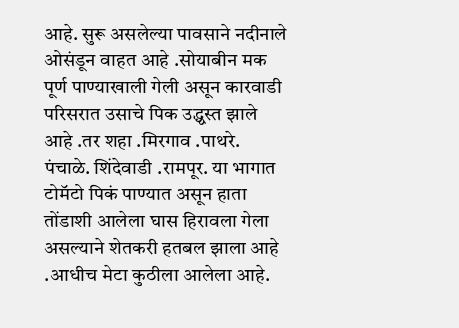आहे. सुरू असलेल्या पावसाने नदीनाले ओसंडून वाहत आहे .सोयाबीन मक पूर्ण पाण्याखाली गेली असून कारवाडी परिसरात उसाचे पिक उद्ध्वस्त झाले आहे .तर शहा .मिरगाव .पाथरे. पंचाळे. शिंदेवाडी .रामपूर. या भागात टोमॅटो पिकं पाण्यात असून हाता तोंडाशी आलेला घास हिरावला गेला असल्याने शेतकरी हतबल झाला आहे .आधीच मेटा कुठीला आलेला आहे.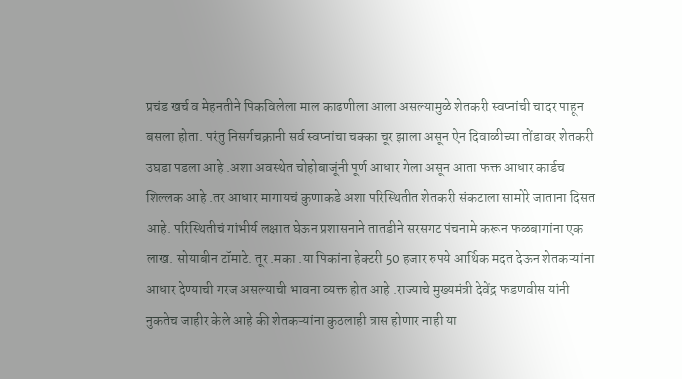प्रचंड खर्च व मेहनतीने पिकविलेला माल काढणीला आला असल्यामुळे शेतकरी स्वप्नांची चादर पाहून बसला होता. परंतु निसर्गचक्रानी सर्व स्वप्नांचा चक्का चूर झाला असून ऐन दिवाळीच्या तोंडावर शेतकरी उघडा पडला आहे .अशा अवस्थेत चोहोबाजूंनी पूर्ण आधार गेला असून आता फक्त आधार कार्डच शिल्लक आहे .तर आधार मागायचं कुणाकडे अशा परिस्थितीत शेतकरी संकटाला सामोरे जाताना दिसत आहे. परिस्थितीचं गांभीर्य लक्षात घेऊन प्रशासनाने तातडीने सरसगट पंचनामे करून फळबागांना एक लाख. सोयाबीन टॉमाटे. तूर .मका .या पिकांना हेक्टरी 50 हजार रुपये आर्थिक मदत देऊन शेतकऱ्यांना आधार देण्याची गरज असल्याची भावना व्यक्त होत आहे .राज्याचे मुख्यमंत्री देवेंद्र फडणवीस यांनी नुकतेच जाहीर केले आहे की शेतकऱ्यांना कुठलाही त्रास होणार नाही या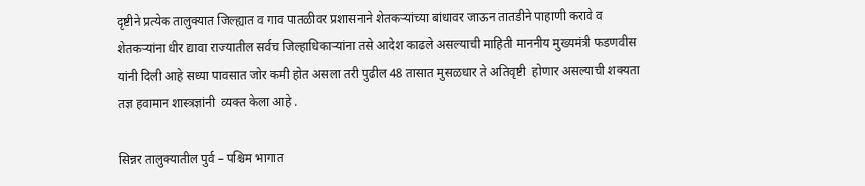दृष्टीने प्रत्येक तालुक्यात जिल्ह्यात व गाव पातळीवर प्रशासनाने शेतकऱ्यांच्या बांधावर जाऊन तातडीने पाहाणी करावे व शेतकऱ्यांना धीर द्यावा राज्यातील सर्वच जिल्हाधिकाऱ्यांना तसे आदेश काढले असल्याची माहिती माननीय मुख्यमंत्री फडणवीस यांनी दिली आहे सध्या पावसात जोर कमी होत असला तरी पुढील 48 तासात मुसळधार ते अतिवृष्टी  होणार असल्याची शक्यता  तज्ञ हवामान शास्त्रज्ञांनी  व्यक्त केला आहे .

सिन्नर तालुक्यातील पुर्व – पश्चिम भागात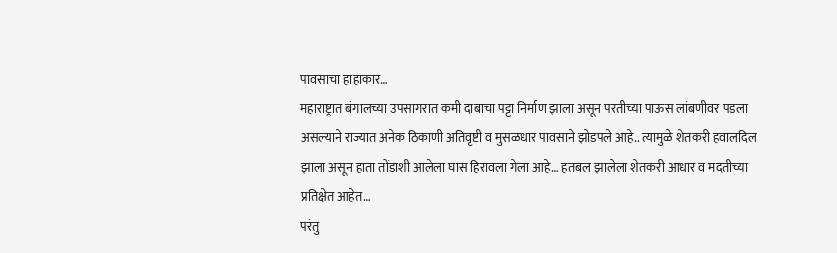पावसाचा हाहाकार…
महाराष्ट्रात बंगालच्या उपसागरात कमी दाबाचा पट्टा निर्माण झाला असून परतीच्या पाऊस लांबणीवर पडला असल्याने राज्यात अनेक ठिकाणी अतिवृष्टी व मुसळधार पावसाने झोडपले आहे.. त्यामुळे शेतकरी हवालदिल झाला असून हाता तोंडाशी आलेला घास हिरावला गेला आहे… हतबल झालेला शेतकरी आधार व मदतीच्या प्रतिक्षेत आहेत…
परंतु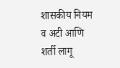शासकीय नियम व अटी आणि शर्ती लागू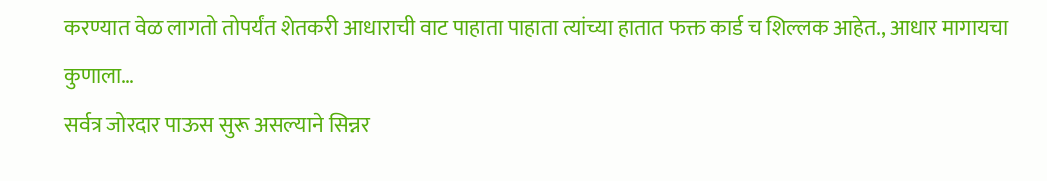करण्यात वेळ लागतो तोपर्यंत शेतकरी आधाराची वाट पाहाता पाहाता त्यांच्या हातात फक्त कार्ड च शिल्लक आहेत., आधार मागायचा कुणाला…
सर्वत्र जोरदार पाऊस सुरू असल्याने सिन्नर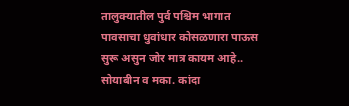तालुक्यातील पुर्व पश्चिम भागात पावसाचा धुवांधार कोसळणारा पाऊस सुरू असुन जोर मात्र कायम आहे.. सोयाबीन व मका. कांदा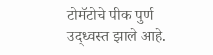टोमॅटोचे पीक पुर्ण उद्ध्वस्त झाले आहे.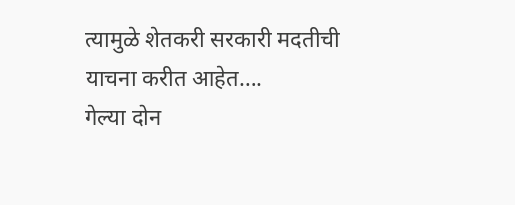त्यामुळे शेतकरी सरकारी मदतीची याचना करीत आहेत….
गेल्या दोन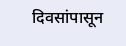दिवसांपासून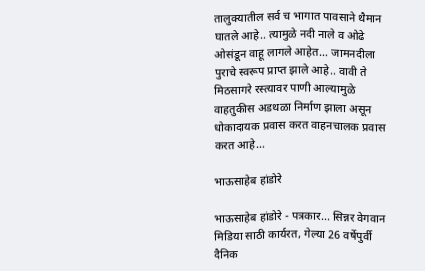तालुक्यातील सर्व च भागात पावसाने थैमान घातले आहे.. त्यामुळे नदी नाले व ओढे ओसंडून वाहू लागले आहेत… जामनदीला पुराचे स्वरूप प्राप्त झाले आहे.. वावी ते मिठसागरे रस्त्यावर पाणी आल्यामुळे वाहतुकीस अडथळा निर्माण झाला असून धोकादायक प्रवास करत वाहनचालक प्रवास करत आहे…

भाऊसाहेब हांडोरे

भाऊसाहेब हांडोरे - पत्रकार... सिन्नर वेगवान मिडिया साठी कार्यरत, गेल्या 26 वर्षेपुर्वी दैनिक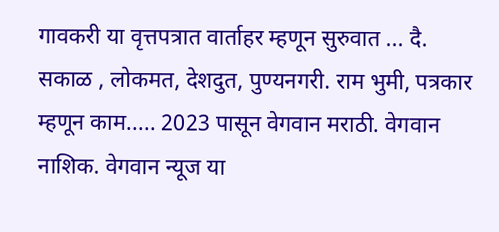गावकरी या वृत्तपत्रात वार्ताहर म्हणून सुरुवात ... दै. सकाळ , लोकमत, देशदुत, पुण्यनगरी. राम भुमी, पत्रकार म्हणून काम..... 2023 पासून वेगवान मराठी. वेगवान नाशिक. वेगवान न्यूज या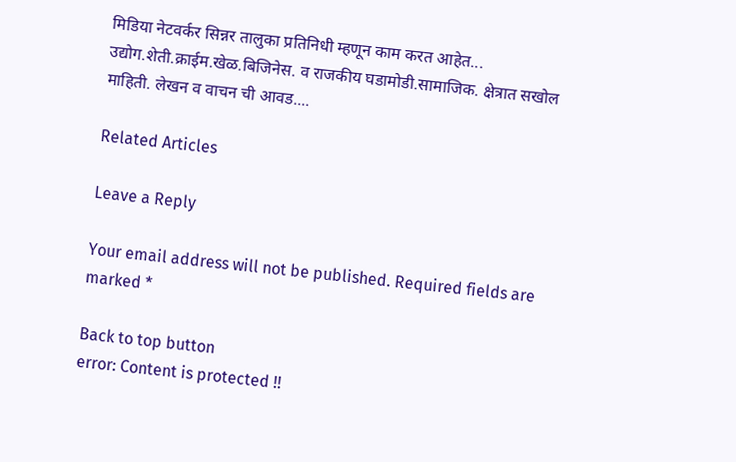मिडिया नेटवर्कर सिन्नर तालुका प्रतिनिधी म्हणून काम करत आहेत... उद्योग.शेती.क्राईम.खेळ.बिजिनेस. व राजकीय घडामोडी.सामाजिक. क्षेत्रात सखोल माहिती. लेखन व वाचन ची आवड....

Related Articles

Leave a Reply

Your email address will not be published. Required fields are marked *

Back to top button
error: Content is protected !!